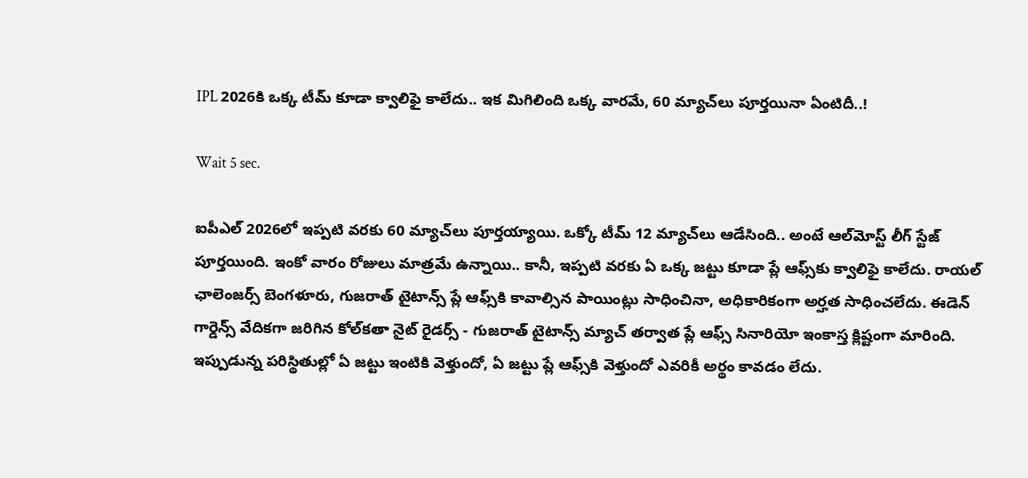IPL 2026కి ఒక్క టీమ్ కూడా క్వాలిఫై కాలేదు.. ఇక మిగిలింది ఒక్క వారమే, 60 మ్యాచ్‌లు పూర్తయినా ఏంటిదీ..!

Wait 5 sec.

ఐపీఎల్ 2026లో ఇప్పటి వరకు 60 మ్యాచ్‌లు పూర్తయ్యాయి. ఒక్కో టీమ్ 12 మ్యాచ్‌లు ఆడేసింది.. అంటే ఆల్‌మోస్ట్ లీగ్ స్టేజ్ పూర్తయింది. ఇంకో వారం రోజులు మాత్రమే ఉన్నాయి.. కానీ, ఇప్పటి వరకు ఏ ఒక్క జట్టు కూడా ప్లే ఆఫ్స్‌కు క్వాలిఫై కాలేదు. రాయల్ ఛాలెంజర్స్ బెంగళూరు, గుజరాత్ టైటాన్స్ ప్లే ఆఫ్స్‌కి కావాల్సిన పాయింట్లు సాధించినా, అధికారికంగా అర్హత సాధించలేదు. ఈడెన్ గార్డెన్స్ వేదికగా జరిగిన కోల్‌కతా నైట్ రైడర్స్ - గుజరాత్ టైటాన్స్ మ్యాచ్ తర్వాత ప్లే ఆఫ్స్ సినారియో ఇంకాస్త క్లిష్టంగా మారింది. ఇప్పుడున్న పరిస్థితుల్లో ఏ జట్టు ఇంటికి వెళ్తుందో, ఏ జట్టు ప్లే ఆఫ్స్‌కి వెళ్తుందో ఎవరికీ అర్థం కావడం లేదు.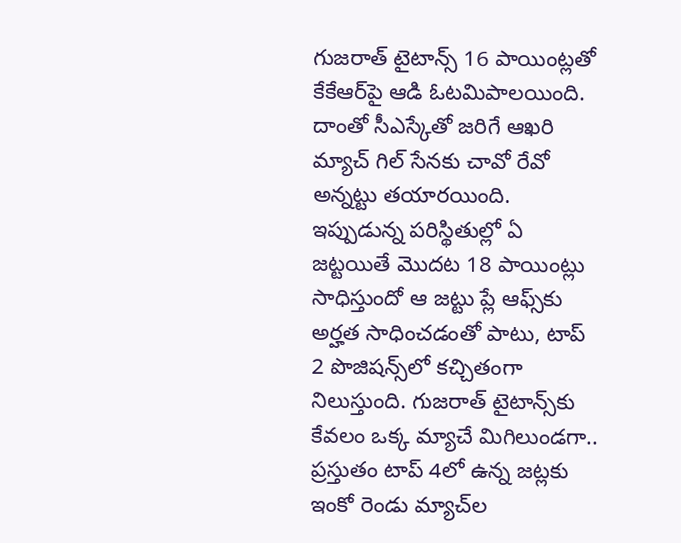గుజరాత్ టైటాన్స్ 16 పాయింట్లతో కేకేఆర్‌పై ఆడి ఓటమిపాలయింది. దాంతో సీఎస్కేతో జరిగే ఆఖరి మ్యాచ్ గిల్ సేన‌కు చావో రేవో అన్నట్టు తయారయింది. ఇప్పుడున్న పరిస్థితుల్లో ఏ జట్టయితే మొదట 18 పాయింట్లు సాధిస్తుందో ఆ జట్టు ప్లే ఆఫ్స్‌కు అర్హత సాధించడంతో పాటు, టాప్ 2 పొజిషన్స్‌లో కచ్చితంగా నిలుస్తుంది. గుజరాత్ టైటాన్స్‌కు కేవలం ఒక్క మ్యాచే మిగిలుండగా.. ప్రస్తుతం టాప్ 4లో ఉన్న జట్లకు ఇంకో రెండు మ్యాచ్‌ల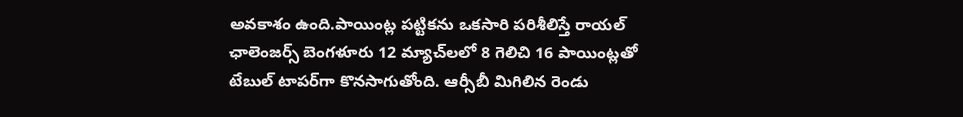అవకాశం ఉంది.పాయింట్ల పట్టికను ఒకసారి పరిశీలిస్తే రాయల్ ఛాలెంజర్స్ బెంగళూరు 12 మ్యాచ్‌లలో 8 గెలిచి 16 పాయింట్లతో టేబుల్ టాపర్‌గా కొనసాగుతోంది. ఆర్సీబీ మిగిలిన రెండు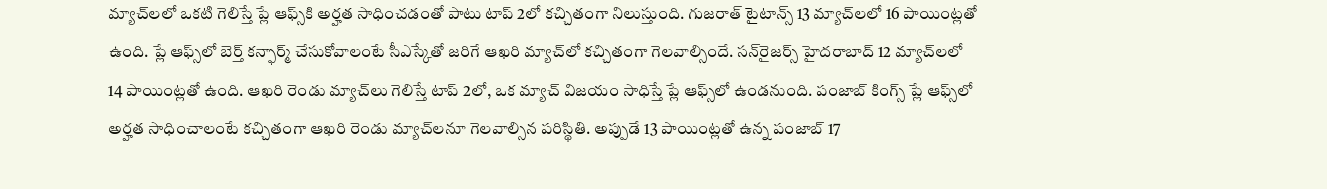మ్యాచ్‌లలో ఒకటి గెలిస్తే ప్లే ఆఫ్స్‌కి అర్హత సాధించడంతో పాటు టాప్ 2లో కచ్చితంగా నిలుస్తుంది. గుజరాత్ టైటాన్స్ 13 మ్యాచ్‌లలో 16 పాయింట్లతో ఉంది. ప్లే ఆఫ్స్‌లో బెర్త్ కన్ఫార్మ్ చేసుకోవాలంటే సీఎస్కేతో జరిగే ఆఖరి మ్యాచ్‌లో కచ్చితంగా గెలవాల్సిందే. సన్‌రైజర్స్ హైదరాబాద్ 12 మ్యాచ్‌లలో 14 పాయింట్లతో ఉంది. ఆఖరి రెండు మ్యాచ్‌లు గెలిస్తే టాప్ 2లో, ఒక మ్యాచ్ విజయం సాధిస్తే ప్లే ఆఫ్స్‌లో ఉండనుంది. పంజాబ్ కింగ్స్ ప్లే ఆఫ్స్‌లో అర్హత సాధించాలంటే కచ్చితంగా ఆఖరి రెండు మ్యాచ్‌లనూ గెలవాల్సిన పరిస్థితి. అప్పుడే 13 పాయింట్లతో ఉన్న పంజాబ్ 17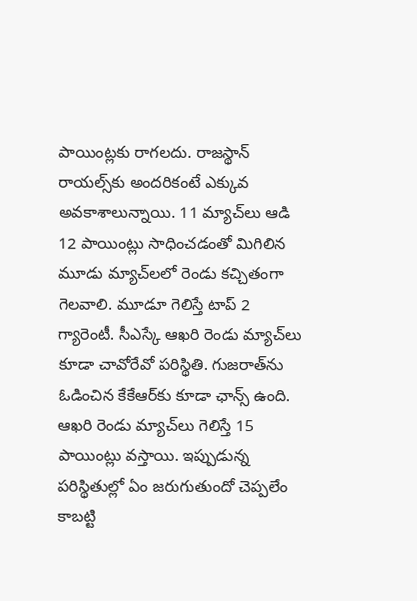పాయింట్లకు రాగలదు. రాజస్థాన్ రాయల్స్‌కు అందరికంటే ఎక్కువ అవకాశాలున్నాయి. 11 మ్యాచ్‌లు ఆడి 12 పాయింట్లు సాధించడంతో మిగిలిన మూడు మ్యాచ్‌లలో రెండు కచ్చితంగా గెలవాలి. మూడూ గెలిస్తే టాప్ 2 గ్యారెంటీ. సీఎస్కే ఆఖరి రెండు మ్యాచ్‌లు కూడా చావోరేవో పరిస్థితి. గుజరాత్‌ను ఓడించిన కేకేఆర్‌కు కూడా ఛాన్స్ ఉంది. ఆఖరి రెండు మ్యాచ్‌లు గెలిస్తే 15 పాయింట్లు వస్తాయి. ఇప్పుడున్న పరిస్థితుల్లో ఏం జరుగుతుందో చెప్పలేం కాబట్టి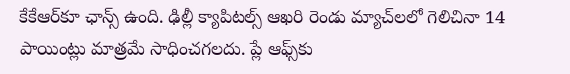కేకేఆర్‌కూ ఛాన్స్ ఉంది. ఢిల్లీ క్యాపిటల్స్ ఆఖరి రెండు మ్యాచ్‌లలో గెలిచినా 14 పాయింట్లు మాత్రమే సాధించగలదు. ప్లే ఆఫ్స్‌కు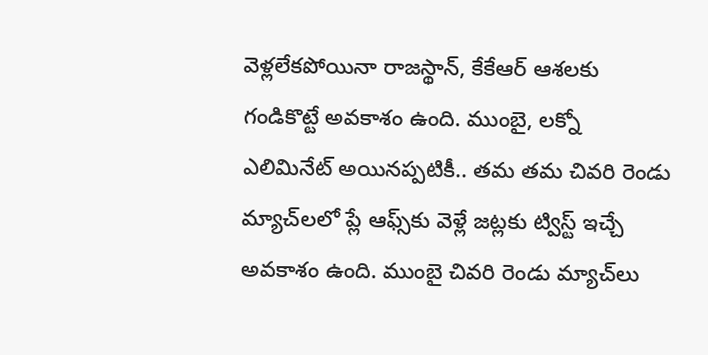వెళ్లలేకపోయినా రాజస్థాన్, కేకేఆర్ ఆశలకు గండికొట్టే అవకాశం ఉంది. ముంబై, లక్నో ఎలిమినేట్ అయినప్పటికీ.. తమ తమ చివరి రెండు మ్యాచ్‌లలో ప్లే ఆఫ్స్‌కు వెళ్లే జట్లకు ట్విస్ట్ ఇచ్చే అవకాశం ఉంది. ముంబై చివరి రెండు మ్యాచ్‌లు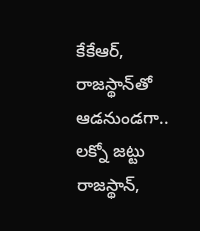కేకేఆర్, రాజస్థాన్‌తో ఆడనుండగా.. లక్నో జట్టు రాజస్థాన్,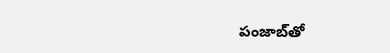పంజాబ్‌తో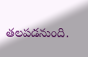తలపడనుంది.